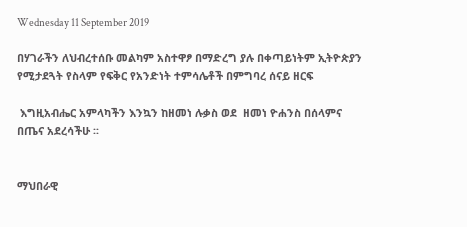Wednesday 11 September 2019

በሃገራችን ለህብረተሰቡ መልካም አስተዋፆ በማድረግ ያሉ በቀጣይነትም ኢትዮጵያን የሚታደጓት የስላም የፍቅር የአንድነት ተምሳሌቶች በምግባረ ሰናይ ዘርፍ

 እግዚአብሔር አምላካችን እንኳን ከዘመነ ሉቃስ ወደ  ዘመነ ዮሐንስ በሰላምና በጤና አደረሳችሁ ፡፡


ማህበራዊ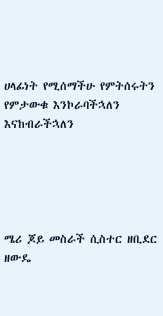ሀላፊነት የሚሰማችሁ የምትሰሩትን የምታውቁ እንኮራባችኋለን እናከብራችኋለን





ሜሪ ጆይ መስራች ሲስተር ዘቢደር ዘውዴ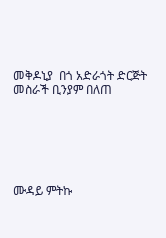መቅዶኒያ  በጎ አድራጎት ድርጅት መስራች ቢንያም በለጠ






ሙዳይ ምትኩ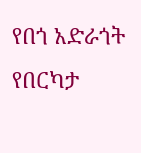የበጎ አድራጎት የበርካታ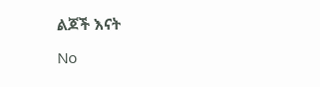ልጆች እናት

No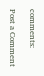comments:

Post a Comment